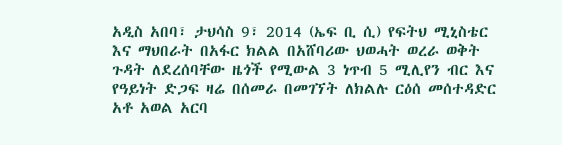አዲስ አበባ፣ ታህሳስ 9፣ 2014 (ኤፍ ቢ ሲ) የፍትህ ሚኒስቴር እና ማህበራት በአፋር ክልል በአሸባሪው ህወሓት ወረራ ወቅት ጉዳት ለደረሰባቸው ዜጎች የሚውል 3 ነጥብ 5 ሚሊየን ብር እና የዓይነት ድጋፍ ዛሬ በሰመራ በመገኘት ለክልሉ ርዕሰ መሰተዳድር አቶ አወል አርባ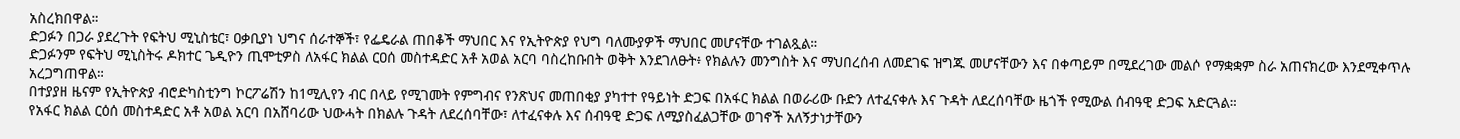አስረክበዋል።
ድጋፉን በጋራ ያደረጉት የፍትህ ሚኒስቴር፣ ዐቃቢያነ ህግና ሰራተኞች፣ የፌዴራል ጠበቆች ማህበር እና የኢትዮጵያ የህግ ባለሙያዎች ማህበር መሆናቸው ተገልጿል።
ድጋፉንም የፍትህ ሚኒስትሩ ዶክተር ጌዲዮን ጢሞቲዎስ ለአፋር ክልል ርዐሰ መስተዳድር አቶ አወል አርባ ባስረከቡበት ወቅት እንደገለፁት፥ የክልሉን መንግስት እና ማህበረሰብ ለመደገፍ ዝግጁ መሆናቸውን እና በቀጣይም በሚደረገው መልሶ የማቋቋም ስራ አጠናክረው እንደሚቀጥሉ አረጋግጠዋል።
በተያያዘ ዜናም የኢትዮጵያ ብሮድካስቲንግ ኮርፖሬሽን ከ1ሚሊየን ብር በላይ የሚገመት የምግብና የንጽህና መጠበቂያ ያካተተ የዓይነት ድጋፍ በአፋር ክልል በወራሪው ቡድን ለተፈናቀሉ እና ጉዳት ለደረሰባቸው ዜጎች የሚውል ሰብዓዊ ድጋፍ አድርጓል።
የአፋር ክልል ርዕሰ መስተዳድር አቶ አወል አርባ በአሸባሪው ህውሓት በክልሉ ጉዳት ለደረሰባቸው፣ ለተፈናቀሉ እና ሰብዓዊ ድጋፍ ለሚያስፈልጋቸው ወገኖች አለኝታነታቸውን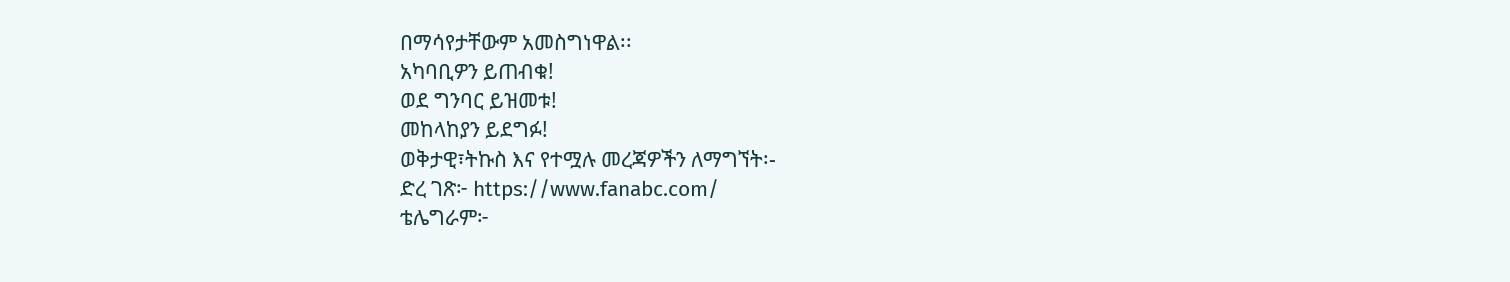በማሳየታቸውም አመስግነዋል፡፡
አካባቢዎን ይጠብቁ!
ወደ ግንባር ይዝመቱ!
መከላከያን ይደግፉ!
ወቅታዊ፣ትኩስ እና የተሟሉ መረጃዎችን ለማግኘት፡-
ድረ ገጽ፦ https://www.fanabc.com/
ቴሌግራም፦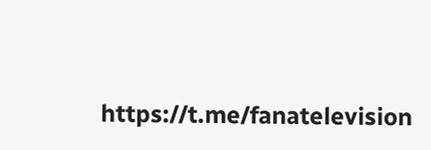https://t.me/fanatelevision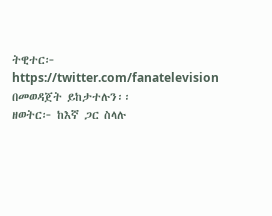ትዊተር፦ https://twitter.com/fanatelevision በመወዳጀት ይከታተሉን፡፡
ዘወትር፦ ከእኛ ጋር ስላሉ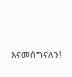እናመሰግናለን!